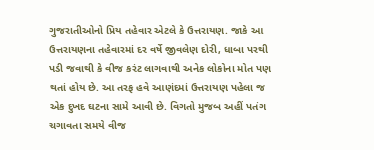ગુજરાતીઓનો પ્રિય તહેવાર એટલે કે ઉત્તરાયણ. જાકે આ ઉત્તરાયણના તહેવારમાં દર વર્ષે જીવલેણ દોરી, ધાબા પરથી પડી જવાથી કે વીજ કરંટ લાગવાથી અનેક લોકોના મોત પણ થતાં હોય છે. આ તરફ હવે આણંદમાં ઉત્તરાયણ પહેલા જ એક દુખદ ઘટના સામે આવી છે. વિગતો મુજબ અહીં પતંગ ચગાવતા સમયે વીજ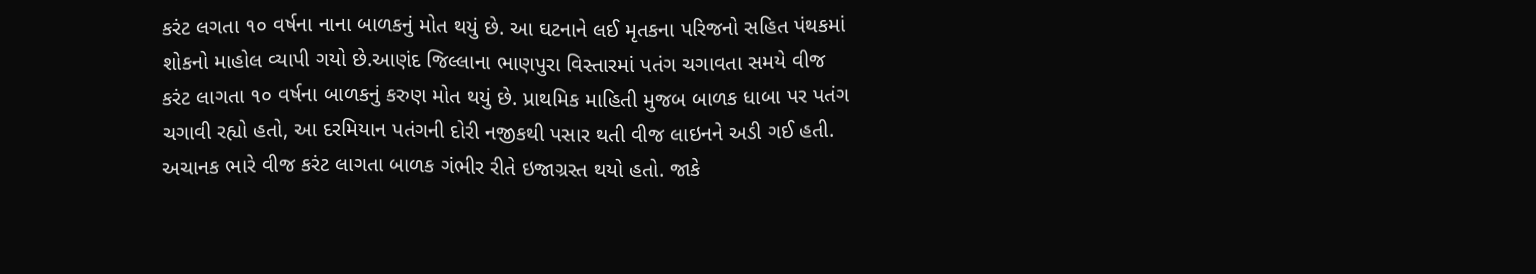કરંટ લગતા ૧૦ વર્ષના નાના બાળકનું મોત થયું છે. આ ઘટનાને લઈ મૃતકના પરિજનો સહિત પંથકમાં શોકનો માહોલ વ્યાપી ગયો છે.આણંદ જિલ્લાના ભાણપુરા વિસ્તારમાં પતંગ ચગાવતા સમયે વીજ કરંટ લાગતા ૧૦ વર્ષના બાળકનું કરુણ મોત થયું છે. પ્રાથમિક માહિતી મુજબ બાળક ધાબા પર પતંગ ચગાવી રહ્યો હતો, આ દરમિયાન પતંગની દોરી નજીકથી પસાર થતી વીજ લાઇનને અડી ગઈ હતી. અચાનક ભારે વીજ કરંટ લાગતા બાળક ગંભીર રીતે ઇજાગ્રસ્ત થયો હતો. જાકે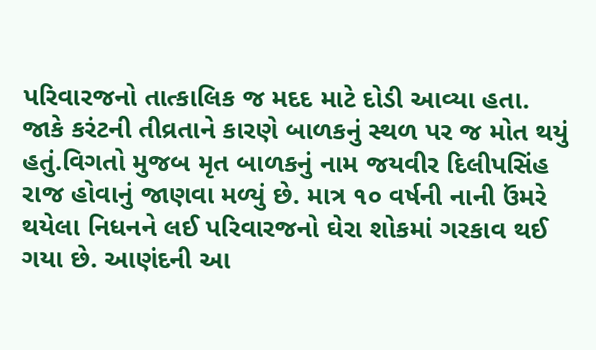પરિવારજનો તાત્કાલિક જ મદદ માટે દોડી આવ્યા હતા. જાકે કરંટની તીવ્રતાને કારણે બાળકનું સ્થળ પર જ મોત થયું હતું.વિગતો મુજબ મૃત બાળકનું નામ જયવીર દિલીપસિંહ રાજ હોવાનું જાણવા મળ્યું છે. માત્ર ૧૦ વર્ષની નાની ઉંમરે થયેલા નિધનને લઈ પરિવારજનો ઘેરા શોકમાં ગરકાવ થઈ ગયા છે. આણંદની આ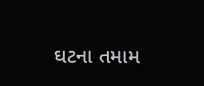ઘટના તમામ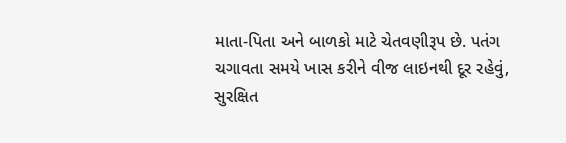માતા-પિતા અને બાળકો માટે ચેતવણીરૂપ છે. પતંગ ચગાવતા સમયે ખાસ કરીને વીજ લાઇનથી દૂર રહેવું, સુરક્ષિત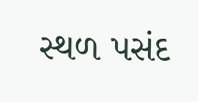સ્થળ પસંદ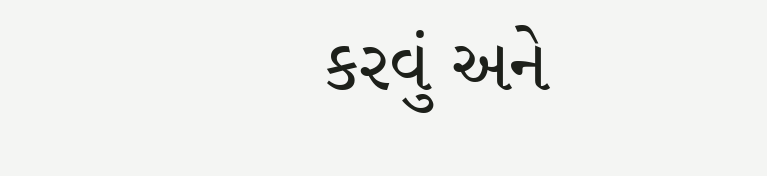કરવું અને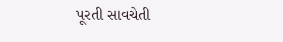પૂરતી સાવચેતી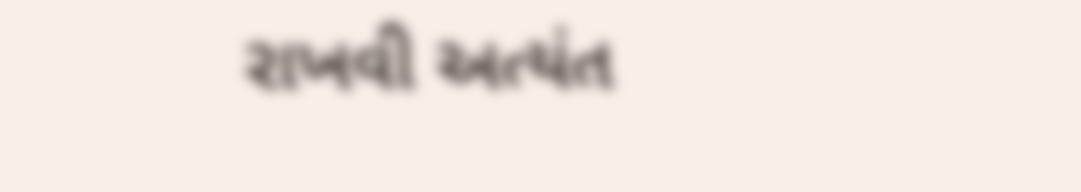રાખવી અત્યંત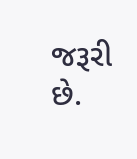જરૂરી છે.